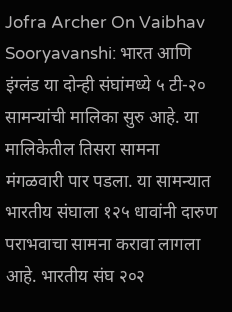Jofra Archer On Vaibhav Sooryavanshi: भारत आणि इंग्लंड या दोन्ही संघांमध्ये ५ टी-२० सामन्यांची मालिका सुरु आहे. या मालिकेतील तिसरा सामना मंगळवारी पार पडला. या सामन्यात भारतीय संघाला १२५ धावांनी दारुण पराभवाचा सामना करावा लागला आहे. भारतीय संघ २०२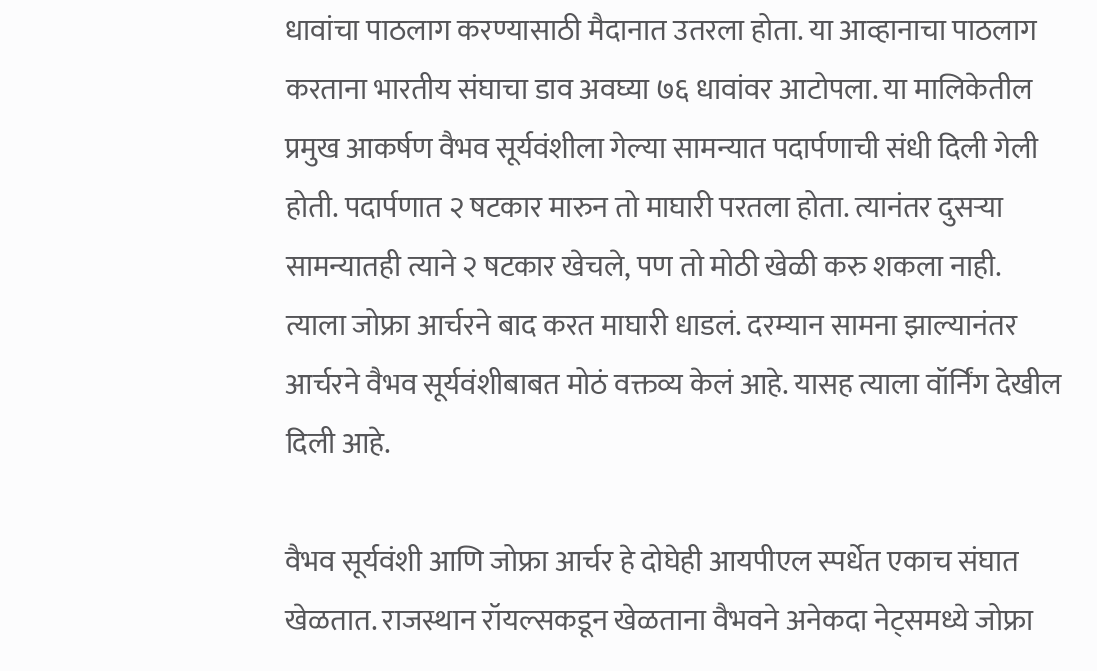धावांचा पाठलाग करण्यासाठी मैदानात उतरला होता. या आव्हानाचा पाठलाग करताना भारतीय संघाचा डाव अवघ्या ७६ धावांवर आटोपला. या मालिकेतील प्रमुख आकर्षण वैभव सूर्यवंशीला गेल्या सामन्यात पदार्पणाची संधी दिली गेली होती. पदार्पणात २ षटकार मारुन तो माघारी परतला होता. त्यानंतर दुसऱ्या सामन्यातही त्याने २ षटकार खेचले, पण तो मोठी खेळी करु शकला नाही. त्याला जोफ्रा आर्चरने बाद करत माघारी धाडलं. दरम्यान सामना झाल्यानंतर आर्चरने वैभव सूर्यवंशीबाबत मोठं वक्तव्य केलं आहे. यासह त्याला वॉर्निंग देखील दिली आहे.

वैभव सूर्यवंशी आणि जोफ्रा आर्चर हे दोघेही आयपीएल स्पर्धेत एकाच संघात खेळतात. राजस्थान रॉयल्सकडून खेळताना वैभवने अनेकदा नेट्समध्ये जोफ्रा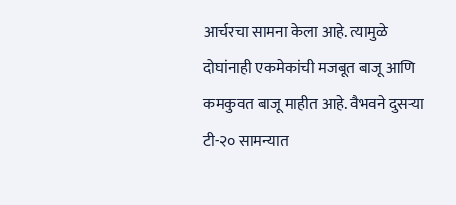आर्चरचा सामना केला आहे. त्यामुळे दोघांनाही एकमेकांची मजबूत बाजू आणि कमकुवत बाजू माहीत आहे. वैभवने दुसऱ्या टी-२० सामन्यात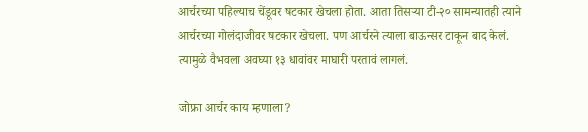आर्चरच्या पहिल्याच चेंडूवर षटकार खेचला होता. आता तिसऱ्या टी-२० सामन्यातही त्याने आर्चरच्या गोलंदाजीवर षटकार खेचला. पण आर्चरने त्याला बाऊन्सर टाकून बाद केलं. त्यामुळे वैभवला अवघ्या १३ धावांवर माघारी परतावं लागलं.

जोफ्रा आर्चर काय म्हणाला?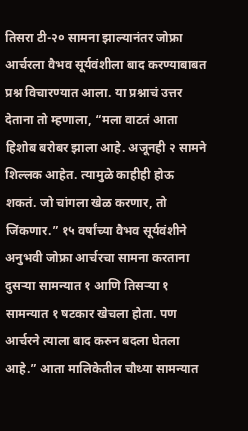तिसरा टी-२० सामना झाल्यानंतर जोफ्रा आर्चरला वैभव सूर्यवंशीला बाद करण्याबाबत प्रश्न विचारण्यात आला. या प्रश्नाचं उत्तर देताना तो म्हणाला, “मला वाटतं आता हिशोब बरोबर झाला आहे. अजूनही २ सामने शिल्लक आहेत. त्यामुळे काहीही होऊ शकतं. जो चांगला खेळ करणार, तो जिंकणार.” १५ वर्षांच्या वैभव सूर्यवंशीने अनुभवी जोफ्रा आर्चरचा सामना करताना दुसऱ्या सामन्यात १ आणि तिसऱ्या १ सामन्यात १ षटकार खेचला होता. पण आर्चरने त्याला बाद करुन बदला घेतला आहे.” आता मालिकेतील चौथ्या सामन्यात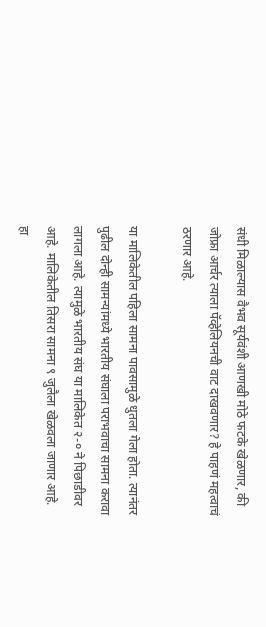संधी मिळाल्यास वैभव सूर्यवंशी आणखी मोठे फटके खेळणार, की जोफ्रा आर्चर त्याला पॅव्हेलियनची वाट दाखवणार? हे पाहणं महत्वाचं ठरणार आहे.

या मालिकेतील पहिला सामना पावसामुळे धुतला गेला होता. त्यानंतर पुढील दोन्ही सामन्यांमध्ये भारतीय संघाला पराभवाचा सामना करावा लागला आहे. त्यामुळे भारतीय संघ या मालिकेत २-० ने पिछाडीवर आहे. मालिकेतील तिसरा सामना ९ जुलैला खेळवला जाणार आहे. हा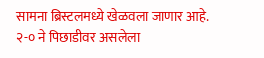सामना ब्रिस्टलमध्ये खेळवला जाणार आहे. २-० ने पिछाडीवर असलेला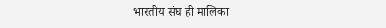भारतीय संघ ही मालिका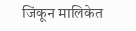जिंकून मालिकेत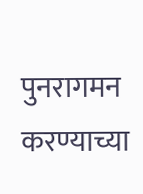पुनरागमन करण्याच्या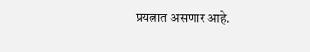प्रयत्नात असणार आहे.